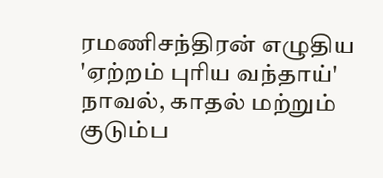ரமணிசந்திரன் எழுதிய 'ஏற்றம் புரிய வந்தாய்' நாவல், காதல் மற்றும் குடும்ப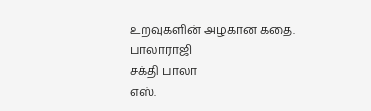உறவுகளின் அழகான கதை.
பாலாராஜி
சக்தி பாலா
எஸ்.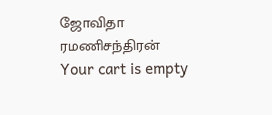ஜோவிதா
ரமணிசந்திரன்
Your cart is empty